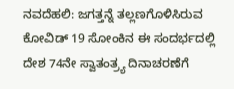ನವದೆಹಲಿ: ಜಗತ್ತನ್ನೆ ತಲ್ಲಣಗೊಳಿಸಿರುವ ಕೋವಿಡ್ 19 ಸೋಂಕಿನ ಈ ಸಂದರ್ಭದಲ್ಲಿ ದೇಶ 74ನೇ ಸ್ವಾತಂತ್ರ್ಯ ದಿನಾಚರಣೆಗೆ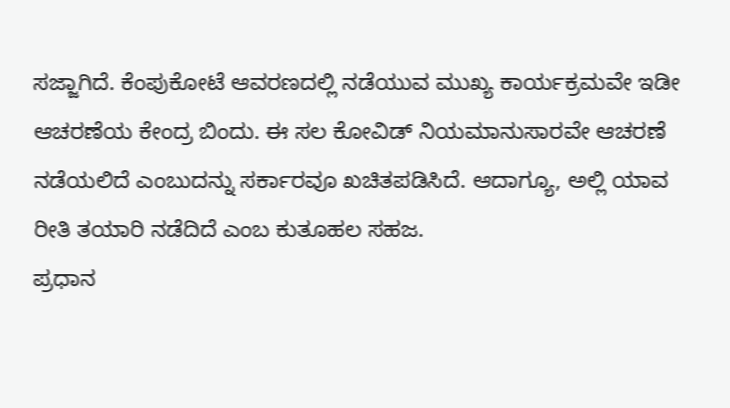ಸಜ್ಜಾಗಿದೆ. ಕೆಂಪುಕೋಟೆ ಆವರಣದಲ್ಲಿ ನಡೆಯುವ ಮುಖ್ಯ ಕಾರ್ಯಕ್ರಮವೇ ಇಡೀ ಆಚರಣೆಯ ಕೇಂದ್ರ ಬಿಂದು. ಈ ಸಲ ಕೋವಿಡ್ ನಿಯಮಾನುಸಾರವೇ ಆಚರಣೆ ನಡೆಯಲಿದೆ ಎಂಬುದನ್ನು ಸರ್ಕಾರವೂ ಖಚಿತಪಡಿಸಿದೆ. ಆದಾಗ್ಯೂ, ಅಲ್ಲಿ ಯಾವ ರೀತಿ ತಯಾರಿ ನಡೆದಿದೆ ಎಂಬ ಕುತೂಹಲ ಸಹಜ.
ಪ್ರಧಾನ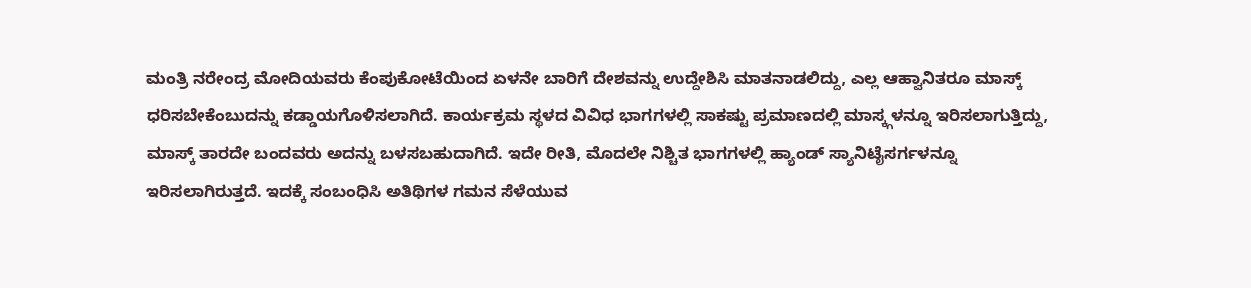ಮಂತ್ರಿ ನರೇಂದ್ರ ಮೋದಿಯವರು ಕೆಂಪುಕೋಟೆಯಿಂದ ಏಳನೇ ಬಾರಿಗೆ ದೇಶವನ್ನು ಉದ್ದೇಶಿಸಿ ಮಾತನಾಡಲಿದ್ದು, ಎಲ್ಲ ಆಹ್ವಾನಿತರೂ ಮಾಸ್ಕ್ ಧರಿಸಬೇಕೆಂಬುದನ್ನು ಕಡ್ಡಾಯಗೊಳಿಸಲಾಗಿದೆ. ಕಾರ್ಯಕ್ರಮ ಸ್ಥಳದ ವಿವಿಧ ಭಾಗಗಳಲ್ಲಿ ಸಾಕಷ್ಟು ಪ್ರಮಾಣದಲ್ಲಿ ಮಾಸ್ಕ್ಗಳನ್ನೂ ಇರಿಸಲಾಗುತ್ತಿದ್ದು, ಮಾಸ್ಕ್ ತಾರದೇ ಬಂದವರು ಅದನ್ನು ಬಳಸಬಹುದಾಗಿದೆ. ಇದೇ ರೀತಿ, ಮೊದಲೇ ನಿಶ್ಚಿತ ಭಾಗಗಳಲ್ಲಿ ಹ್ಯಾಂಡ್ ಸ್ಯಾನಿಟೈಸರ್ಗಳನ್ನೂ ಇರಿಸಲಾಗಿರುತ್ತದೆ. ಇದಕ್ಕೆ ಸಂಬಂಧಿಸಿ ಅತಿಥಿಗಳ ಗಮನ ಸೆಳೆಯುವ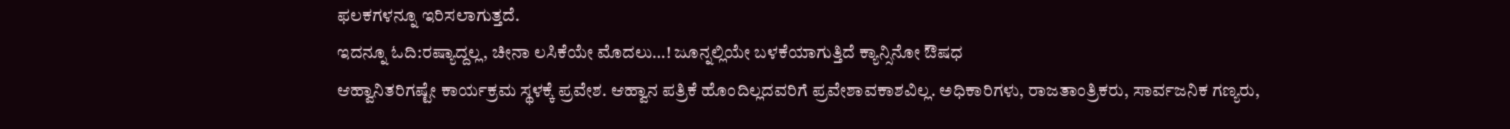ಫಲಕಗಳನ್ನೂ ಇರಿಸಲಾಗುತ್ತದೆ.
ಇದನ್ನೂ ಓದಿ:ರಷ್ಯಾದ್ದಲ್ಲ, ಚೀನಾ ಲಸಿಕೆಯೇ ಮೊದಲು…! ಜೂನ್ನಲ್ಲಿಯೇ ಬಳಕೆಯಾಗುತ್ತಿದೆ ಕ್ಯಾನ್ಸಿನೋ ಔಷಧ
ಆಹ್ವಾನಿತರಿಗಷ್ಟೇ ಕಾರ್ಯಕ್ರಮ ಸ್ಥಳಕ್ಕೆ ಪ್ರವೇಶ. ಆಹ್ವಾನ ಪತ್ರಿಕೆ ಹೊಂದಿಲ್ಲದವರಿಗೆ ಪ್ರವೇಶಾವಕಾಶವಿಲ್ಲ. ಅಧಿಕಾರಿಗಳು, ರಾಜತಾಂತ್ರಿಕರು, ಸಾರ್ವಜನಿಕ ಗಣ್ಯರು,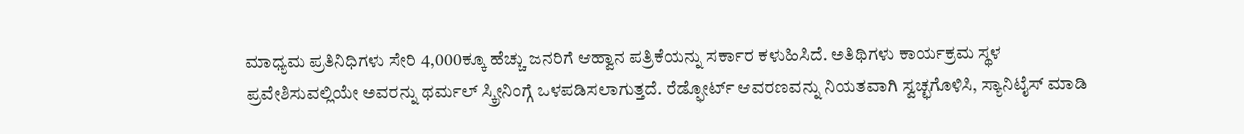ಮಾಧ್ಯಮ ಪ್ರತಿನಿಧಿಗಳು ಸೇರಿ 4,000ಕ್ಕೂ ಹೆಚ್ಚು ಜನರಿಗೆ ಆಹ್ವಾನ ಪತ್ರಿಕೆಯನ್ನು ಸರ್ಕಾರ ಕಳುಹಿಸಿದೆ. ಅತಿಥಿಗಳು ಕಾರ್ಯಕ್ರಮ ಸ್ಥಳ ಪ್ರವೇಶಿಸುವಲ್ಲಿಯೇ ಅವರನ್ನು ಥರ್ಮಲ್ ಸ್ಕ್ರೀನಿಂಗ್ಗೆ ಒಳಪಡಿಸಲಾಗುತ್ತದೆ. ರೆಡ್ಫೋರ್ಟ್ ಆವರಣವನ್ನು ನಿಯತವಾಗಿ ಸ್ವಚ್ಛಗೊಳಿಸಿ, ಸ್ಯಾನಿಟೈಸ್ ಮಾಡಿ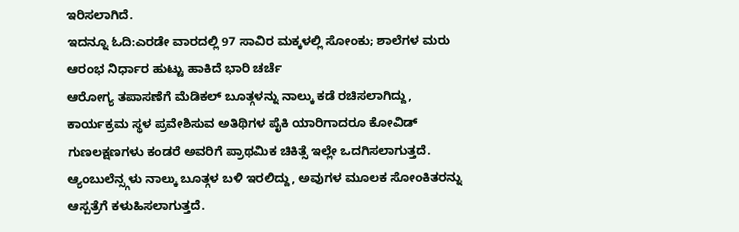ಇರಿಸಲಾಗಿದೆ.
ಇದನ್ನೂ ಓದಿ:ಎರಡೇ ವಾರದಲ್ಲಿ 97 ಸಾವಿರ ಮಕ್ಕಳಲ್ಲಿ ಸೋಂಕು; ಶಾಲೆಗಳ ಮರು ಆರಂಭ ನಿರ್ಧಾರ ಹುಟ್ಟು ಹಾಕಿದೆ ಭಾರಿ ಚರ್ಚೆ
ಆರೋಗ್ಯ ತಪಾಸಣೆಗೆ ಮೆಡಿಕಲ್ ಬೂತ್ಗಳನ್ನು ನಾಲ್ಕು ಕಡೆ ರಚಿಸಲಾಗಿದ್ದು, ಕಾರ್ಯಕ್ರಮ ಸ್ಥಳ ಪ್ರವೇಶಿಸುವ ಅತಿಥಿಗಳ ಪೈಕಿ ಯಾರಿಗಾದರೂ ಕೋವಿಡ್ ಗುಣಲಕ್ಷಣಗಳು ಕಂಡರೆ ಅವರಿಗೆ ಪ್ರಾಥಮಿಕ ಚಿಕಿತ್ಸೆ ಇಲ್ಲೇ ಒದಗಿಸಲಾಗುತ್ತದೆ. ಆ್ಯಂಬುಲೆನ್ಸ್ಗಳು ನಾಲ್ಕು ಬೂತ್ಗಳ ಬಳಿ ಇರಲಿದ್ದು, ಅವುಗಳ ಮೂಲಕ ಸೋಂಕಿತರನ್ನು ಆಸ್ಪತ್ರೆಗೆ ಕಳುಹಿಸಲಾಗುತ್ತದೆ.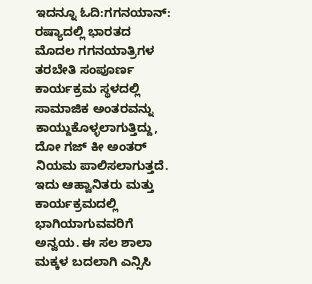ಇದನ್ನೂ ಓದಿ:ಗಗನಯಾನ್: ರಷ್ಯಾದಲ್ಲಿ ಭಾರತದ ಮೊದಲ ಗಗನಯಾತ್ರಿಗಳ ತರಬೇತಿ ಸಂಪೂರ್ಣ
ಕಾರ್ಯಕ್ರಮ ಸ್ಥಳದಲ್ಲಿ ಸಾಮಾಜಿಕ ಅಂತರವನ್ನು ಕಾಯ್ದುಕೊಳ್ಳಲಾಗುತ್ತಿದ್ದು, ದೋ ಗಜ್ ಕೀ ಅಂತರ್ ನಿಯಮ ಪಾಲಿಸಲಾಗುತ್ತದೆ. ಇದು ಆಹ್ವಾನಿತರು ಮತ್ತು ಕಾರ್ಯಕ್ರಮದಲ್ಲಿ ಭಾಗಿಯಾಗುವವರಿಗೆ ಅನ್ವಯ. ಈ ಸಲ ಶಾಲಾ ಮಕ್ಕಳ ಬದಲಾಗಿ ಎನ್ಸಿಸಿ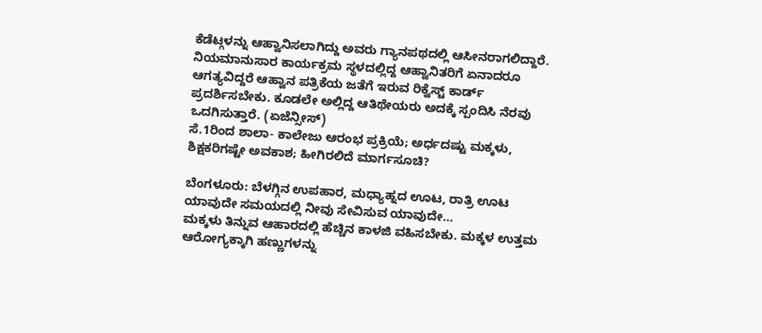ಕೆಡೆಟ್ಗಳನ್ನು ಆಹ್ವಾನಿಸಲಾಗಿದ್ದು ಅವರು ಗ್ಯಾನಪಥದಲ್ಲಿ ಆಸೀನರಾಗಲಿದ್ದಾರೆ. ನಿಯಮಾನುಸಾರ ಕಾರ್ಯಕ್ರಮ ಸ್ಥಳದಲ್ಲಿದ್ದ ಆಹ್ವಾನಿತರಿಗೆ ಏನಾದರೂ ಆಗತ್ಯವಿದ್ದರೆ ಆಹ್ವಾನ ಪತ್ರಿಕೆಯ ಜತೆಗೆ ಇರುವ ರಿಕ್ವೆಸ್ಟ್ ಕಾರ್ಡ್ ಪ್ರದರ್ಶಿಸಬೇಕು. ಕೂಡಲೇ ಅಲ್ಲಿದ್ದ ಆತಿಥೇಯರು ಅದಕ್ಕೆ ಸ್ಪಂದಿಸಿ ನೆರವು ಒದಗಿಸುತ್ತಾರೆ. (ಏಜೆನ್ಸೀಸ್)
ಸೆ.1ರಿಂದ ಶಾಲಾ- ಕಾಲೇಜು ಆರಂಭ ಪ್ರಕ್ರಿಯೆ; ಅರ್ಧದಷ್ಟು ಮಕ್ಕಳು, ಶಿಕ್ಷಕರಿಗಷ್ಟೇ ಅವಕಾಶ; ಹೀಗಿರಲಿದೆ ಮಾರ್ಗಸೂಚಿ?

ಬೆಂಗಳೂರು: ಬೆಳಗ್ಗಿನ ಉಪಹಾರ, ಮಧ್ಯಾಹ್ನದ ಊಟ, ರಾತ್ರಿ ಊಟ ಯಾವುದೇ ಸಮಯದಲ್ಲಿ ನೀವು ಸೇವಿಸುವ ಯಾವುದೇ…
ಮಕ್ಕಳು ತಿನ್ನುವ ಆಹಾರದಲ್ಲಿ ಹೆಚ್ಚಿನ ಕಾಳಜಿ ವಹಿಸಬೇಕು. ಮಕ್ಕಳ ಉತ್ತಮ ಆರೋಗ್ಯಕ್ಕಾಗಿ ಹಣ್ಣುಗಳನ್ನು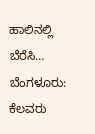ಹಾಲಿನಲ್ಲಿ ಬೆರೆಸಿ…
ಬೆಂಗಳೂರು: ಕೆಲವರು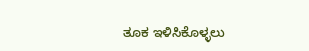ತೂಕ ಇಳಿಸಿಕೊಳ್ಳಲು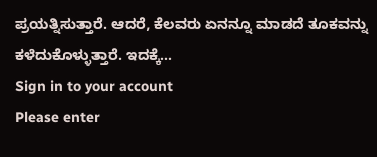ಪ್ರಯತ್ನಿಸುತ್ತಾರೆ. ಆದರೆ, ಕೆಲವರು ಏನನ್ನೂ ಮಾಡದೆ ತೂಕವನ್ನು ಕಳೆದುಕೊಳ್ಳುತ್ತಾರೆ. ಇದಕ್ಕೆ…
Sign in to your account
Please enter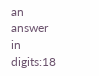an answer in digits:18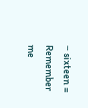− sixteen =
Remember me